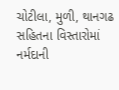ચોટીલા, મુળી, થાનગઢ સહિતના વિસ્તારોમાં નર્મદાની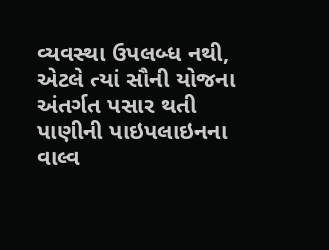વ્યવસ્થા ઉપલબ્ધ નથી, એટલે ત્યાં સૌની યોજના અંતર્ગત પસાર થતી પાણીની પાઇપલાઇનના વાલ્વ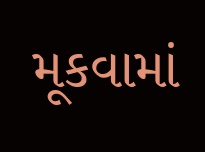મૂકવામાં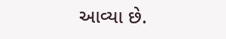આવ્યા છે.